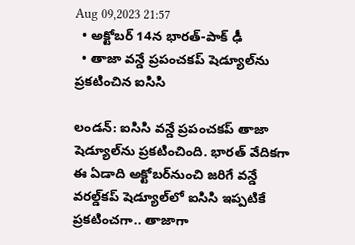Aug 09,2023 21:57
  • అక్టోబర్‌ 14న భారత్‌-పాక్‌ ఢీ
  • తాజా వన్డే ప్రపంచకప్‌ షెడ్యూల్‌ను ప్రకటించిన ఐసిసి

లండన్‌: ఐసిసి వన్డే ప్రపంచకప్‌ తాజా షెడ్యూల్‌ను ప్రకటించింది. భారత్‌ వేదికగా ఈ ఏడాది అక్టోబర్‌నుంచి జరిగే వన్డే వరల్డ్‌కప్‌ షెడ్యూల్‌లో ఐసిసి ఇప్పటికే ప్రకటించగా.. తాజాగా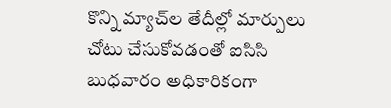కొన్ని మ్యాచ్‌ల తేదీల్లో మార్పులు చోటు చేసుకోవడంతో ఐసిసి బుధవారం అధికారికంగా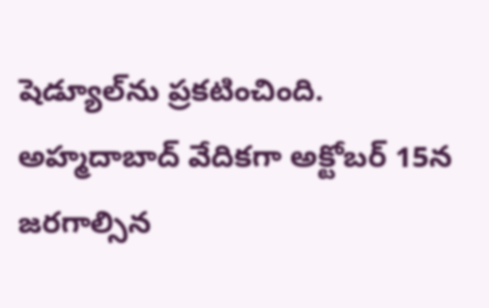షెడ్యూల్‌ను ప్రకటించింది. అహ్మదాబాద్‌ వేదికగా అక్టోబర్‌ 15న జరగాల్సిన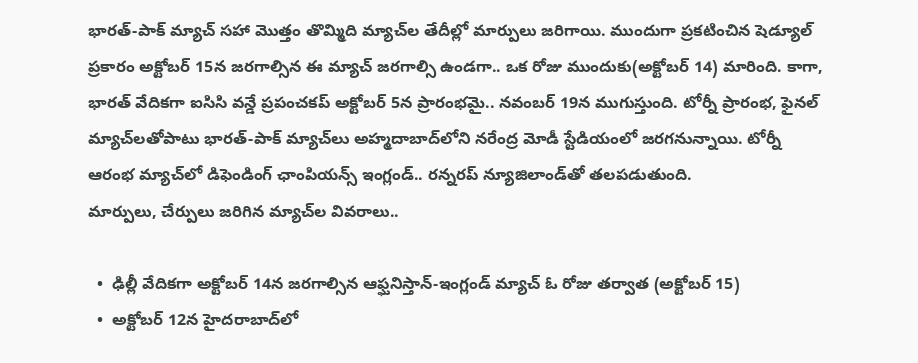భారత్‌-పాక్‌ మ్యాచ్‌ సహా మొత్తం తొమ్మిది మ్యాచ్‌ల తేదీల్లో మార్పులు జరిగాయి. ముందుగా ప్రకటించిన షెడ్యూల్‌ ప్రకారం అక్టోబర్‌ 15న జరగాల్సిన ఈ మ్యాచ్‌ జరగాల్సి ఉండగా.. ఒక రోజు ముందుకు(అక్టోబర్‌ 14) మారింది. కాగా, భారత్‌ వేదికగా ఐసిసి వన్డే ప్రపంచకప్‌ అక్టోబర్‌ 5న ప్రారంభమై.. నవంబర్‌ 19న ముగుస్తుంది. టోర్నీ ప్రారంభ, ఫైనల్‌ మ్యాచ్‌లతోపాటు భారత్‌-పాక్‌ మ్యాచ్‌లు అహ్మదాబాద్‌లోని నరేంద్ర మోడీ స్టేడియంలో జరగనున్నాయి. టోర్నీ ఆరంభ మ్యాచ్‌లో డిఫెండింగ్‌ ఛాంపియన్స్‌ ఇంగ్లండ్‌.. రన్నరప్‌ న్యూజిలాండ్‌తో తలపడుతుంది.
మార్పులు, చేర్పులు జరిగిన మ్యాచ్‌ల వివరాలు..

  •  ఢిల్లీ వేదికగా అక్టోబర్‌ 14న జరగాల్సిన ఆఫ్ఘనిస్తాన్‌-ఇంగ్లండ్‌ మ్యాచ్‌ ఓ రోజు తర్వాత (అక్టోబర్‌ 15)
  •  అక్టోబర్‌ 12న హైదరాబాద్‌లో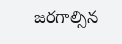జరగాల్సిన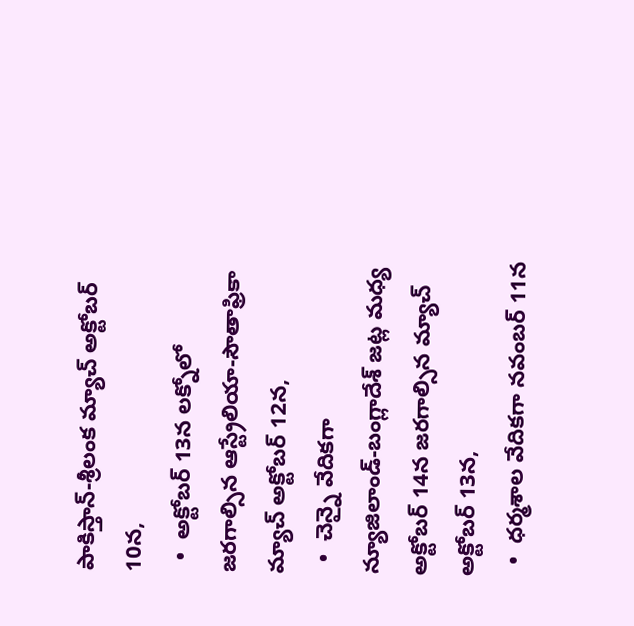పాకిస్తాన్‌-శ్రీలంక మ్యాచ్‌ అక్టోబర్‌ 10న,
  •  అక్టోబర్‌ 13న లక్నోలో జరగాల్సిన ఆస్ట్రేలియా-సౌతాఫ్రికా మ్యాచ్‌ అక్టోబర్‌ 12న,
  •  చెన్నై వేదికగా న్యూజిలాండ్‌-బంగ్లాదేశ్‌ జట్ల మధ్య అక్టోబర్‌ 14న జరగాల్సిన మ్యాచ్‌ అక్టోబర్‌ 13న,
  •  ధర్మశాల వేదికగా నవంబర్‌ 11న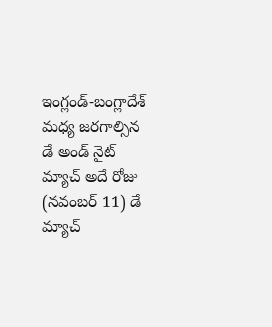ఇంగ్లండ్‌-బంగ్లాదేశ్‌ మధ్య జరగాల్సిన డే అండ్‌ నైట్‌ మ్యాచ్‌ అదే రోజు (నవంబర్‌ 11) డే మ్యాచ్‌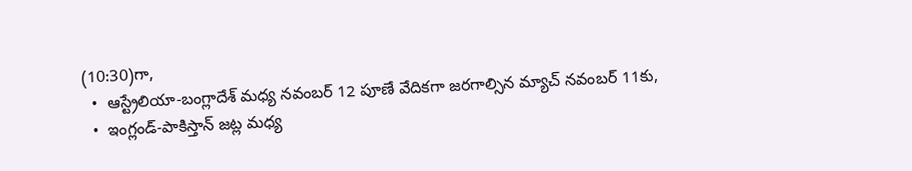(10:30)గా,
  •  ఆస్ట్రేలియా-బంగ్లాదేశ్‌ మధ్య నవంబర్‌ 12 పూణే వేదికగా జరగాల్సిన మ్యాచ్‌ నవంబర్‌ 11కు,
  •  ఇంగ్లండ్‌-పాకిస్తాన్‌ జట్ల మధ్య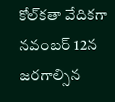కోల్‌కతా వేదికగా నవంబర్‌ 12న జరగాల్సిన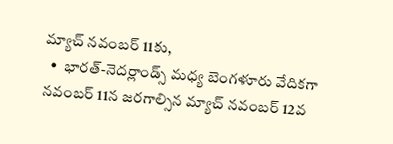మ్యాచ్‌ నవంబర్‌ 11కు,
  •  భారత్‌-నెదర్లాండ్స్‌ మధ్య బెంగళూరు వేదికగా నవంబర్‌ 11న జరగాల్సిన మ్యాచ్‌ నవంబర్‌ 12వ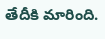తేదీకి మారింది.